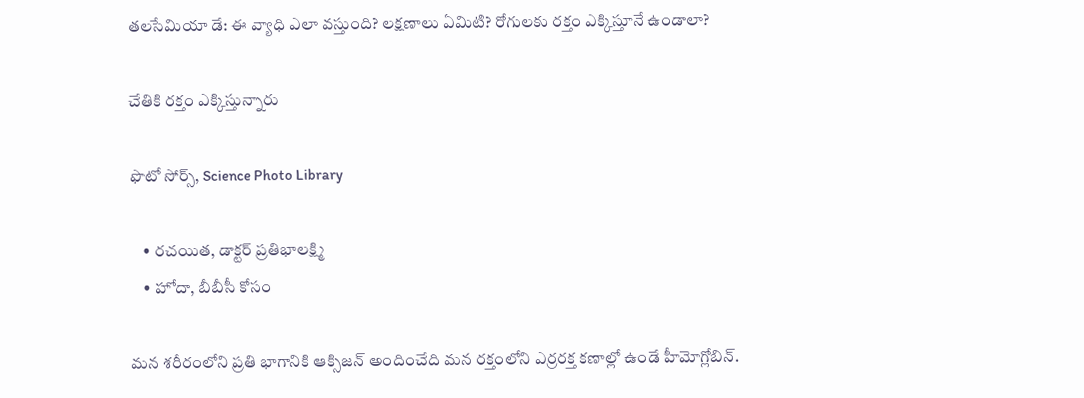తలసేమియా డే: ఈ వ్యాధి ఎలా వస్తుంది? లక్షణాలు ఏమిటి? రోగులకు రక్తం ఎక్కిస్తూనే ఉండాలా?

చేతికి రక్తం ఎక్కిస్తున్నారు

ఫొటో సోర్స్, Science Photo Library

    • రచయిత, డాక్టర్ ప్రతిభాలక్ష్మి
    • హోదా, బీబీసీ కోసం

మన శరీరంలోని ప్రతి భాగానికి ఆక్సిజన్ అందించేది మన రక్తంలోని ఎర్రరక్త కణాల్లో ఉండే హీమోగ్లోబిన్‌.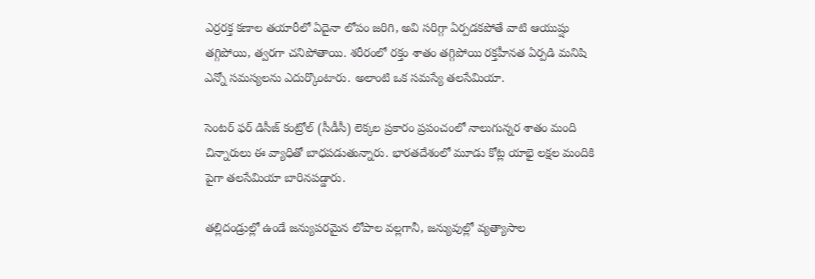ఎర్రరక్త కణాల తయారీలో ఏదైనా లోపం జరిగి, అవి సరిగ్గా ఏర్పడకపోతే వాటి ఆయుష్షు తగ్గిపోయి, త్వరగా చనిపోతాయి. శరీరంలో రక్తం శాతం తగ్గిపోయి రక్తహీనత ఏర్పడి మనిషి ఎన్నో సమస్యలను ఎదుర్కొంటారు. అలాంటి ఒక సమస్యే తలసేమియా.

సెంటర్‌ ఫర్‌ డిసీజ్‌ కంట్రోల్ (సీడీసీ) లెక్కల ప్రకారం ప్రపంచంలో నాలుగున్నర శాతం మంది చిన్నారులు ఈ వ్యాధితో బాధపడుతున్నారు. భారతదేశంలో మూడు కోట్ల యాభై లక్షల మందికి పైగా తలసేమియా బారినపడ్డారు.

తల్లిదండ్రుల్లో ఉండే జన్యుపరమైన లోపాల వల్లగానీ, జన్యువుల్లో వ్యత్యాసాల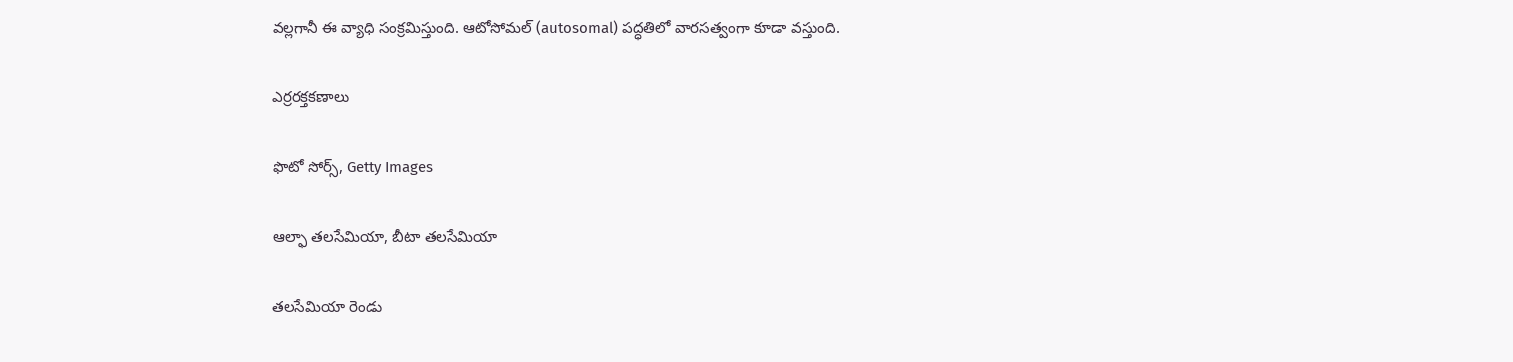వల్లగానీ ఈ వ్యాధి సంక్రమిస్తుంది. ఆటోసోమల్ (autosomal) పద్ధతిలో వారసత్వంగా కూడా వస్తుంది.

ఎర్రరక్తకణాలు

ఫొటో సోర్స్, Getty Images

ఆల్ఫా తలసేమియా, బీటా తలసేమియా

తలసేమియా రెండు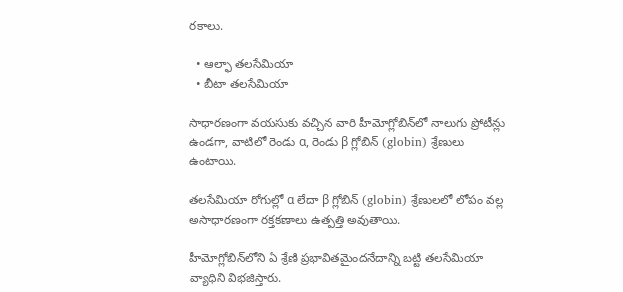రకాలు.

  • ఆల్ఫా తలసేమియా
  • బీటా తలసేమియా

సాధారణంగా వయసుకు వచ్చిన వారి హీమోగ్లోబిన్‌లో నాలుగు ప్రోటీన్లు ఉండగా, వాటిలో రెండు α, రెండు β గ్లోబిన్ (globin) శ్రేణులు ఉంటాయి.

తలసేమియా రోగుల్లో α లేదా β గ్లోబిన్ (globin) శ్రేణులలో లోపం వల్ల అసాధారణంగా రక్తకణాలు ఉత్పత్తి అవుతాయి.

హీమోగ్లోబిన్‌లోని ఏ శ్రేణి ప్రభావితమైందనేదాన్ని బట్టి తలసేమియా వ్యాధిని విభజిస్తారు.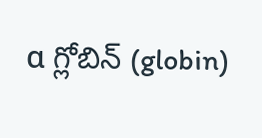α గ్లోబిన్ (globin)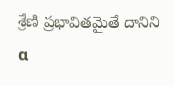శ్రేణి ప్రభావితమైతే దానిని α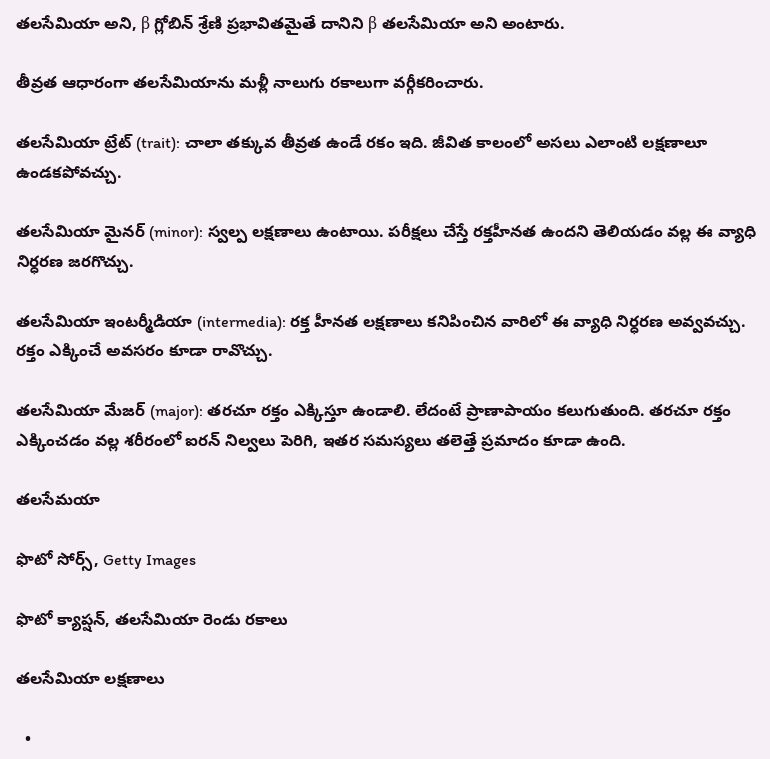తలసేమియా అని, β గ్లోబిన్ శ్రేణి ప్రభావితమైతే దానిని β తలసేమియా అని అంటారు.

తీవ్రత ఆధారంగా తలసేమియాను మళ్లీ నాలుగు రకాలుగా వర్గీకరించారు.

తలసేమియా ట్రేట్ (trait): చాలా తక్కువ తీవ్రత ఉండే రకం ఇది. జీవిత కాలంలో అసలు ఎలాంటి లక్షణాలూ ఉండకపోవచ్చు.

తలసేమియా మైనర్ (minor): స్వల్ప లక్షణాలు ఉంటాయి. పరీక్షలు చేస్తే రక్తహీనత ఉందని తెలియడం వల్ల ఈ వ్యాధి నిర్ధరణ జరగొచ్చు.

తలసేమియా ఇంటర్మీడియా (intermedia): రక్త హీనత లక్షణాలు కనిపించిన వారిలో ఈ వ్యాధి నిర్ధరణ అవ్వవచ్చు. రక్తం ఎక్కించే అవసరం కూడా రావొచ్చు.

తలసేమియా మేజర్ (major): తరచూ రక్తం ఎక్కిస్తూ ఉండాలి. లేదంటే ప్రాణాపాయం కలుగుతుంది. తరచూ రక్తం ఎక్కించడం వల్ల శరీరంలో ఐరన్ నిల్వలు పెరిగి, ఇతర సమస్యలు తలెత్తే ప్రమాదం కూడా ఉంది.

తలసేమయా

ఫొటో సోర్స్, Getty Images

ఫొటో క్యాప్షన్, తలసేమియా రెండు రకాలు

తలసేమియా లక్షణాలు

  •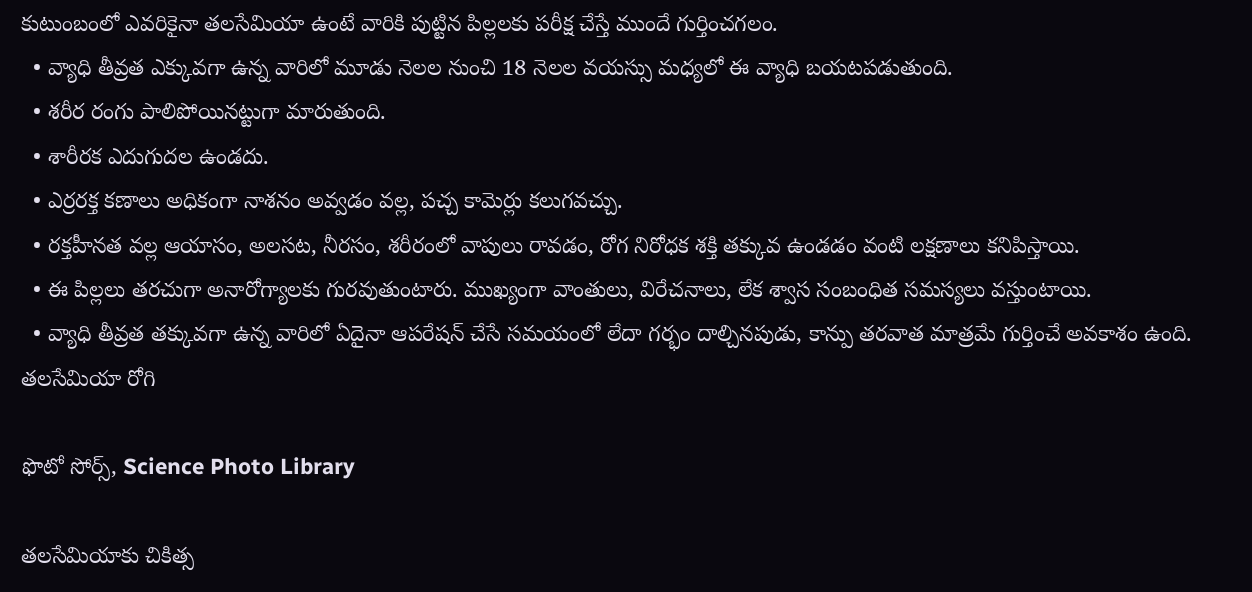కుటుంబంలో ఎవరికైనా తలసేమియా ఉంటే వారికి పుట్టిన పిల్లలకు పరీక్ష చేస్తే ముందే గుర్తించగలం.
  • వ్యాధి తీవ్రత ఎక్కువగా ఉన్న వారిలో మూడు నెలల నుంచి 18 నెలల వయస్సు మధ్యలో ఈ వ్యాధి బయటపడుతుంది.
  • శరీర రంగు పాలిపోయినట్టుగా మారుతుంది.
  • శారీరక ఎదుగుదల ఉండదు.
  • ఎర్రరక్త కణాలు అధికంగా నాశనం అవ్వడం వల్ల, పచ్చ కామెర్లు కలుగవచ్చు.
  • రక్తహీనత వల్ల ఆయాసం, అలసట, నీరసం, శరీరంలో వాపులు రావడం, రోగ నిరోధక శక్తి తక్కువ ఉండడం వంటి లక్షణాలు కనిపిస్తాయి.
  • ఈ పిల్లలు తరచుగా అనారోగ్యాలకు గురవుతుంటారు. ముఖ్యంగా వాంతులు, విరేచనాలు, లేక శ్వాస సంబంధిత సమస్యలు వస్తుంటాయి.
  • వ్యాధి తీవ్రత తక్కువగా ఉన్న వారిలో ఏదైనా ఆపరేషన్ చేసే సమయంలో లేదా గర్భం దాల్చినపుడు, కాన్పు తరవాత మాత్రమే గుర్తించే అవకాశం ఉంది.
తలసేమియా రోగి

ఫొటో సోర్స్, Science Photo Library

తలసేమియాకు చికిత్స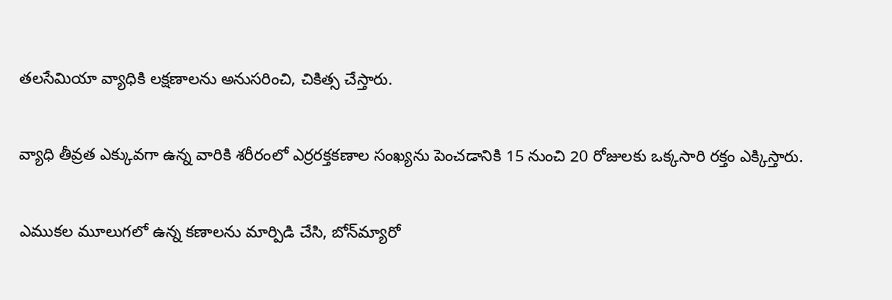తలసేమియా వ్యాధికి లక్షణాలను అనుసరించి, చికిత్స చేస్తారు.

వ్యాధి తీవ్రత ఎక్కువగా ఉన్న వారికి శరీరంలో ఎర్రరక్తకణాల సంఖ్యను పెంచడానికి 15 నుంచి 20 రోజులకు ఒక్కసారి రక్తం ఎక్కిస్తారు.

ఎముకల మూలుగలో ఉన్న కణాలను మార్పిడి చేసి, బోన్‌మ్యారో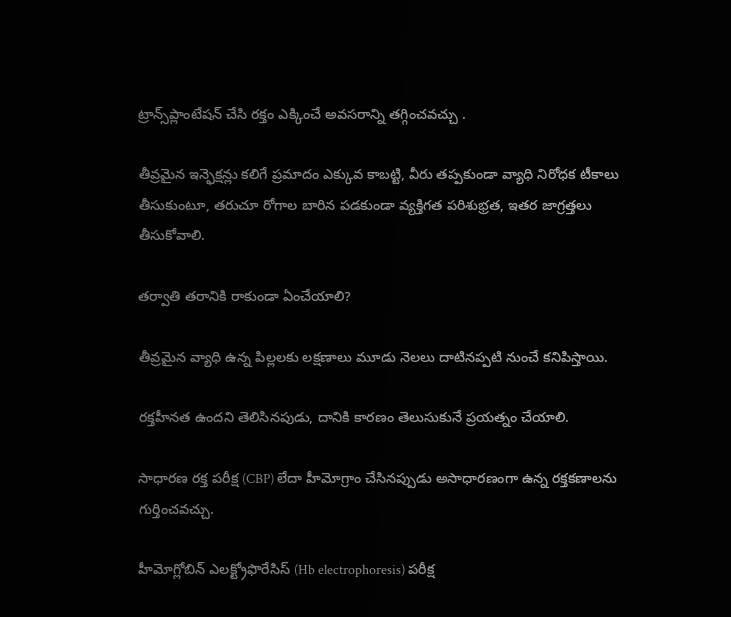ట్రాన్స్‌ప్లాంటేషన్‌ చేసి రక్తం ఎక్కించే అవసరాన్ని తగ్గించవచ్చు .

తీవ్రమైన ఇన్ఫెక్షన్లు కలిగే ప్రమాదం ఎక్కువ కాబట్టి, వీరు తప్పకుండా వ్యాధి నిరోధక టీకాలు తీసుకుంటూ, తరుచూ రోగాల బారిన పడకుండా వ్యక్తిగత పరిశుభ్రత, ఇతర జాగ్రత్తలు తీసుకోవాలి.

తర్వాతి తరానికి రాకుండా ఏంచేయాలి?

తీవ్రమైన వ్యాధి ఉన్న పిల్లలకు లక్షణాలు మూడు నెలలు దాటినప్పటి నుంచే కనిపిస్తాయి.

రక్తహీనత ఉందని తెలిసినపుడు, దానికి కారణం తెలుసుకునే ప్రయత్నం చేయాలి.

సాధారణ రక్త పరీక్ష (CBP) లేదా హీమోగ్రాం చేసినప్పుడు అసాధారణంగా ఉన్న రక్తకణాలను గుర్తించవచ్చు.

హీమోగ్లోబిన్ ఎలక్ట్రోఫొరేసిస్ (Hb electrophoresis) పరీక్ష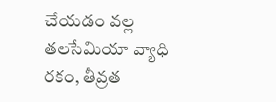చేయడం వల్ల తలసేమియా వ్యాధి రకం, తీవ్రత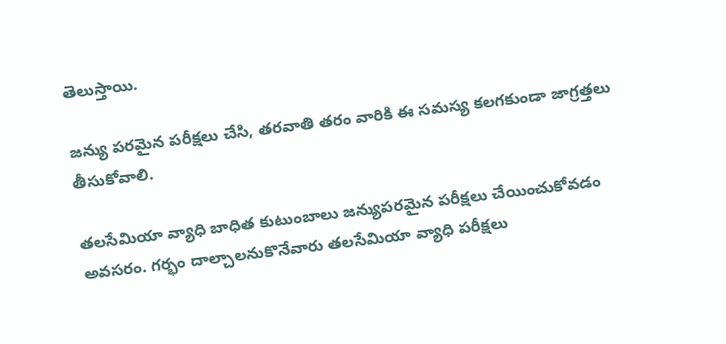తెలుస్తాయి.

జన్యు పరమైన పరీక్షలు చేసి, తరవాతి తరం వారికి ఈ సమస్య కలగకుండా జాగ్రత్తలు తీసుకోవాలి.

తలసేమియా వ్యాధి బాధిత కుటుంబాలు జన్యుపరమైన పరీక్షలు చేయించుకోవడం అవసరం. గర్భం దాల్చాలనుకొనేవారు తలసేమియా వ్యాధి పరీక్షలు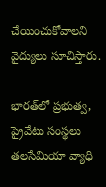చేయించుకోవాలని వైద్యులు సూచిస్తారు.

భారత్‌లో ప్రభుత్వ, ప్రైవేటు సంస్థలు తలసేమియా వ్యాధి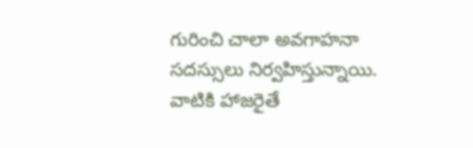గురించి చాలా అవగాహనా సదస్సులు నిర్వహిస్తున్నాయి. వాటికి హాజరైతే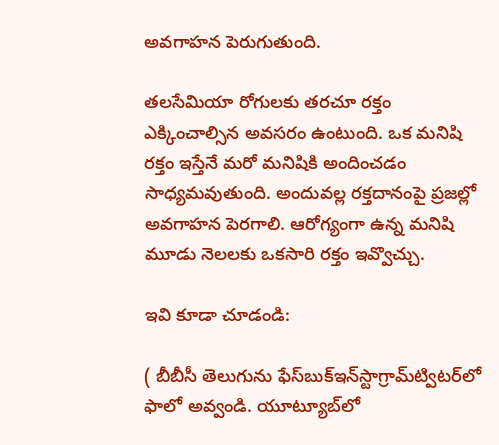అవగాహన పెరుగుతుంది.

తలసేమియా రోగులకు తరచూ రక్తం ఎక్కించాల్సిన అవసరం ఉంటుంది. ఒక మనిషి రక్తం ఇస్తేనే మరో మనిషికి అందించడం సాధ్యమవుతుంది. అందువల్ల రక్తదానంపై ప్రజల్లో అవగాహన పెరగాలి. ఆరోగ్యంగా ఉన్న మనిషి మూడు నెలలకు ఒకసారి రక్తం ఇవ్వొచ్చు.

ఇవి కూడా చూడండి:

( బీబీసీ తెలుగును ఫేస్‌బుక్ఇన్‌స్టాగ్రామ్‌ట్విటర్‌లో ఫాలో అవ్వండి. యూట్యూబ్‌లో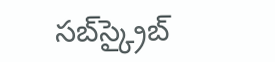సబ్‌స్క్రైబ్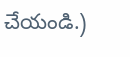చేయండి.)